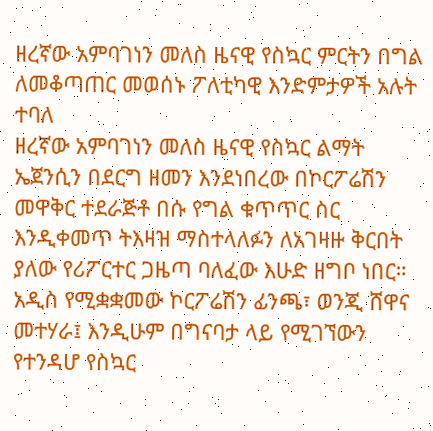ዘረኛው አምባገነን መለስ ዜናዊ የስኳር ምርትን በግል ለመቆጣጠር መወሰኑ ፖለቲካዊ እንድምታዎች አሉት ተባለ
ዘረኛው አምባገነን መለስ ዜናዊ የስኳር ልማት ኤጀንሲን በደርግ ዘመን እንደነበረው በኮርፖሬሽን መዋቅር ተደራጅቶ በሱ የግል ቁጥጥር ስር እንዲቀመጥ ትእዛዝ ማስተላለፉን ለአገዛዙ ቅርበት ያለው የሪፖርተር ጋዜጣ ባለፈው እሁድ ዘግቦ ነበር።
አዲስ የሚቋቋመው ኮርፖሬሽን ፊንጫ፣ ወንጂ ሸዋና መተሃራ፤ እንዲሁም በግናባታ ላይ የሚገኘውን የተንዳሆ የስኳር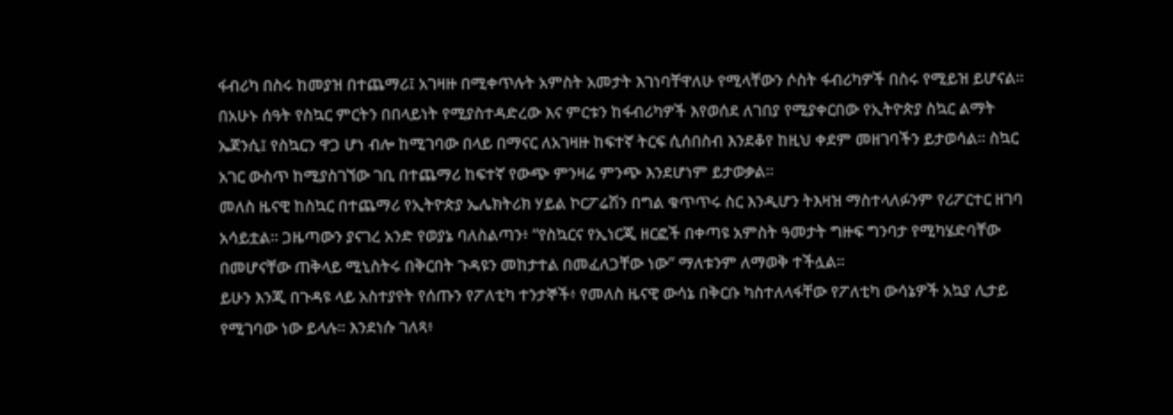ፋብሪካ በስሩ ከመያዝ በተጨማሪ፤ አገዛዙ በሚቀጥሉት አምስት አመታት እገነባቸዋለሁ የሚላቸውን ሶስት ፋብሪካዎች በስሩ የሚይዝ ይሆናል።
በአሁኑ ሰዓት የስኳር ምርትን በበላይነት የሚያስተዳድረው እና ምርቱን ከፋብሪካዎች እየወሰደ ለገበያ የሚያቀርበው የኢትዮጵያ ስኳር ልማት ኤጀንሲ፤ የስኳርን ዋጋ ሆነ ብሎ ከሚገባው በላይ በማናር ለአገዛዙ ከፍተኛ ትርፍ ሲሰበስብ እንደቆየ ከዚህ ቀደም መዘገባችን ይታወሳል። ስኳር አገር ውስጥ ከሚያስገኘው ገቢ በተጨማሪ ከፍተኛ የውጭ ምንዛሬ ምንጭ እንደሆነም ይታወቃል።
መለስ ዜናዊ ከስኳር በተጨማሪ የኢትዮጵያ ኤሌክትሪክ ሃይል ኮርፖሬሽን በግል ቁጥጥሩ ስር እንዲሆን ትእዛዝ ማስተላለፉንም የሪፖርተር ዘገባ አሳይቷል። ጋዜጣውን ያናገረ አንድ የወያኔ ባለስልጣን፥ “የስኳርና የኢነርጂ ዘርፎች በቀጣዩ አምስት ዓመታት ግዙፍ ግንባታ የሚካሄድባቸው በመሆናቸው ጠቅላይ ሚኒስትሩ በቅርበት ጉዳዩን መከታተል በመፈለጋቸው ነው” ማለቱንም ለማወቅ ተችሏል።
ይሁን እንጂ በጉዳዩ ላይ አስተያየት የሰጡን የፖለቲካ ተንታኞች፥ የመለስ ዜናዊ ውሳኔ በቅርቡ ካስተለላፋቸው የፖለቲካ ውሳኔዎች አኳያ ሊታይ የሚገባው ነው ይላሉ። እንደነሱ ገለጻ፥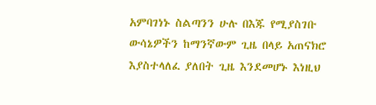አምባገነኑ ስልጣንን ሁሉ በእጁ የሚያስገቡ ውሳኔዎችን ከማንኛውም ጊዜ በላይ አጠናክሮ እያስተላለፈ ያለበት ጊዜ እንደመሆኑ እነዚህ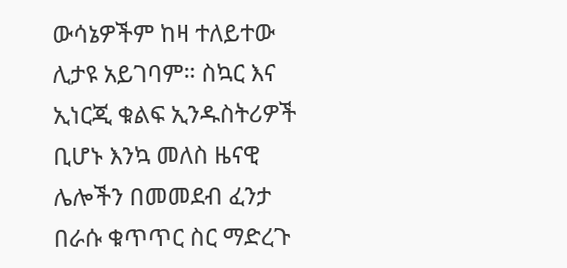ውሳኔዎችም ከዛ ተለይተው ሊታዩ አይገባም። ስኳር እና ኢነርጂ ቁልፍ ኢንዱስትሪዎች ቢሆኑ እንኳ መለስ ዜናዊ ሌሎችን በመመደብ ፈንታ በራሱ ቁጥጥር ስር ማድረጉ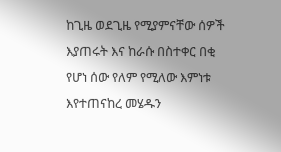ከጊዜ ወደጊዜ የሚያምናቸው ሰዎች እያጠሩት እና ከራሱ በስተቀር በቂ የሆነ ሰው የለም የሚለው እምነቱ እየተጠናከረ መሄዱን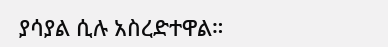ያሳያል ሲሉ አስረድተዋል።